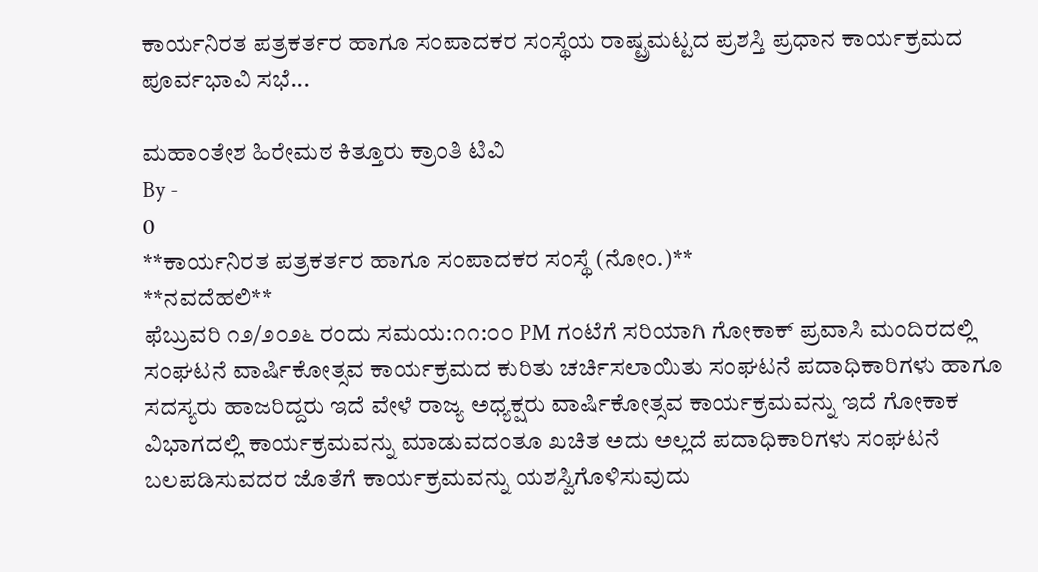ಕಾರ್ಯನಿರತ ಪತ್ರಕರ್ತರ ಹಾಗೂ ಸಂಪಾದಕರ ಸಂಸ್ಥೆಯ ರಾಷ್ಟ್ರಮಟ್ಟದ ಪ್ರಶಸ್ತಿ ಪ್ರಧಾನ ಕಾರ್ಯಕ್ರಮದ ಪೂರ್ವಭಾವಿ ಸಭೆ...

ಮಹಾಂತೇಶ ಹಿರೇಮಠ ಕಿತ್ತೂರು ಕ್ರಾಂತಿ ಟಿವಿ
By -
0
**ಕಾರ್ಯನಿರತ ಪತ್ರಕರ್ತರ ಹಾಗೂ ಸಂಪಾದಕರ ಸಂಸ್ಥೆ (ನೋಂ.)**
**ನವದೆಹಲಿ**
ಫೆಬ್ರುವರಿ ೧೨/೨೦೨೬ ರಂದು ಸಮಯ:೧೧:೦೦ PM ಗಂಟೆಗೆ ಸರಿಯಾಗಿ ಗೋಕಾಕ್ ಪ್ರವಾಸಿ ಮಂದಿರದಲ್ಲಿ ಸಂಘಟನೆ ವಾರ್ಷಿಕೋತ್ಸವ ಕಾರ್ಯಕ್ರಮದ ಕುರಿತು ಚರ್ಚಿಸಲಾಯಿತು ಸಂಘಟನೆ ಪದಾಧಿಕಾರಿಗಳು ಹಾಗೂ ಸದಸ್ಯರು ಹಾಜರಿದ್ದರು ಇದೆ ವೇಳೆ ರಾಜ್ಯ ಅಧ್ಯಕ್ಷರು ವಾರ್ಷಿಕೋತ್ಸವ ಕಾರ್ಯಕ್ರಮವನ್ನು ಇದೆ ಗೋಕಾಕ ವಿಭಾಗದಲ್ಲಿ ಕಾರ್ಯಕ್ರಮವನ್ನು ಮಾಡುವದಂತೂ ಖಚಿತ ಅದು ಅಲ್ಲದೆ ಪದಾಧಿಕಾರಿಗಳು ಸಂಘಟನೆ ಬಲಪಡಿಸುವದರ ಜೊತೆಗೆ ಕಾರ್ಯಕ್ರಮವನ್ನು ಯಶಸ್ವಿಗೊಳಿಸುವುದು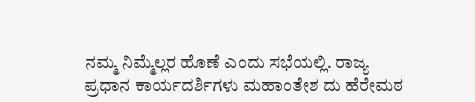ನಮ್ಮ ನಿಮ್ಮೆಲ್ಲರ ಹೊಣೆ ಎಂದು ಸಭೆಯಲ್ಲಿ. ರಾಜ್ಯ ಪ್ರಧಾನ ಕಾರ್ಯದರ್ಶಿಗಳು ಮಹಾಂತೇಶ ದು ಹೆರೇಮಠ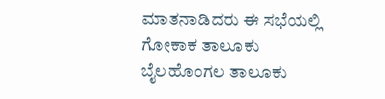ಮಾತನಾಡಿದರು ಈ ಸಭೆಯಲ್ಲಿ ಗೋಕಾಕ ತಾಲೂಕು ಬೈಲಹೊಂಗಲ ತಾಲೂಕು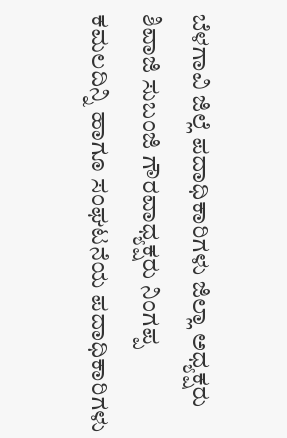ಬೆಳಗಾವಿ ಜಿಲ್ಲೆ ಪದಾಧಿಕಾರಿಗಳು ಜಿಲ್ಲಾ ಅಧ್ಯಕ್ಷರು ಶಿವಾಜಿ ಸುಬಂಜಿ ಗೌರವಾಧ್ಯಕ್ಷರು ನಿಂಗಪ್ಪ ಕಮಲದಿನ್ನಿ ಹಾಗೂ ಸಂಘಟನೆಯ ಪದಾಧಿಕಾರಿಗಳು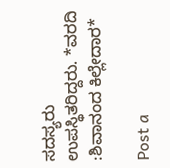ಸದಸ್ಯರು ಉಪಸ್ಥಿತರಿದ್ದರು. *ವರದಿ :ಶಿವಾನಂದ ಕಿಲ್ಲೇದಾರ*

Post a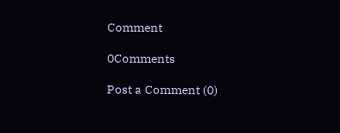Comment

0Comments

Post a Comment (0)